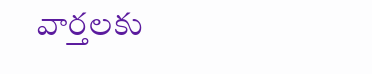వార్తలకు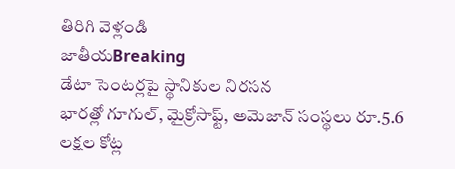తిరిగి వెళ్లండి
జాతీయBreaking
డేటా సెంటర్లపై స్థానికుల నిరసన
భారత్లో గూగుల్, మైక్రోసాఫ్ట్, అమెజాన్ సంస్థలు రూ.5.6 లక్షల కోట్ల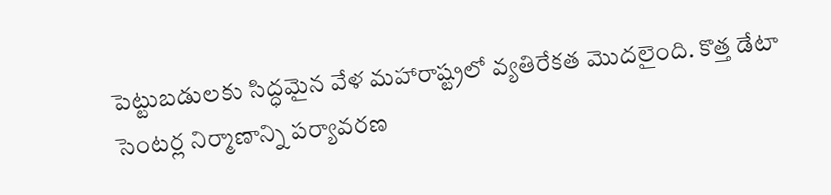పెట్టుబడులకు సిద్ధమైన వేళ మహారాష్ట్రలో వ్యతిరేకత మొదలైంది. కొత్త డేటా సెంటర్ల నిర్మాణాన్ని పర్యావరణ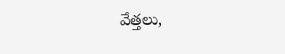వేత్తలు,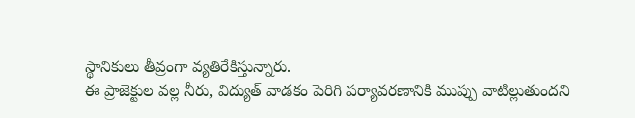స్థానికులు తీవ్రంగా వ్యతిరేకిస్తున్నారు.
ఈ ప్రాజెక్టుల వల్ల నీరు, విద్యుత్ వాడకం పెరిగి పర్యావరణానికి ముప్పు వాటిల్లుతుందని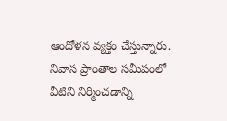ఆందోళన వ్యక్తం చేస్తున్నారు. నివాస ప్రాంతాల సమీపంలో వీటిని నిర్మించడాన్ని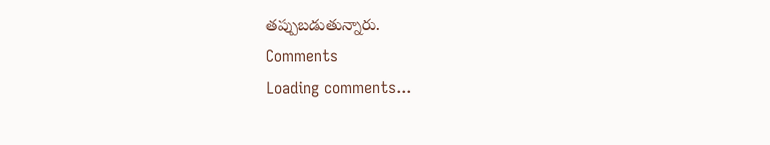తప్పుబడుతున్నారు.
Comments
Loading comments...